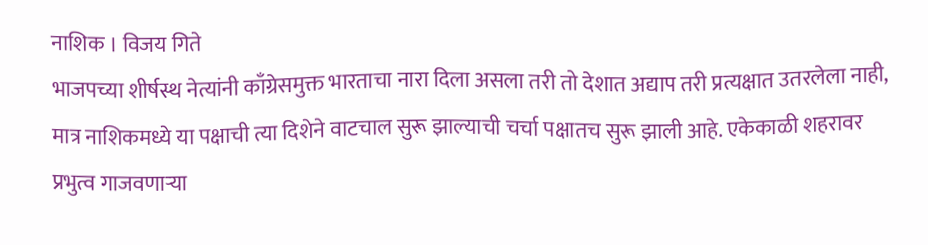नाशिक । विजय गिते
भाजपच्या शीर्षस्थ नेत्यांनी काँग्रेसमुक्त भारताचा नारा दिला असला तरी तो देशात अद्याप तरी प्रत्यक्षात उतरलेला नाही, मात्र नाशिकमध्ये या पक्षाची त्या दिशेने वाटचाल सुरू झाल्याची चर्चा पक्षातच सुरू झाली आहे. एकेकाळी शहरावर प्रभुत्व गाजवणाऱ्या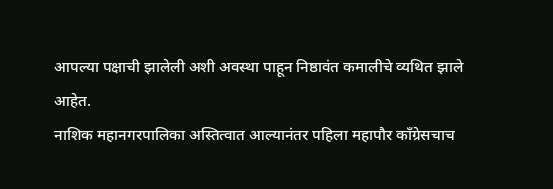आपल्या पक्षाची झालेली अशी अवस्था पाहून निष्ठावंत कमालीचे व्यथित झाले आहेत.
नाशिक महानगरपालिका अस्तित्वात आल्यानंतर पहिला महापौर काँग्रेसचाच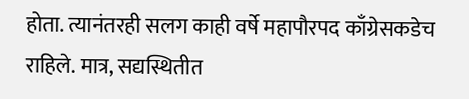होता. त्यानंतरही सलग काही वर्षे महापौरपद काँग्रेसकडेच राहिले. मात्र, सद्यस्थितीत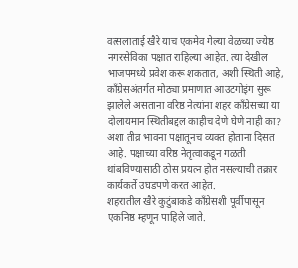वत्सलाताई खैरे याच एकमेव गेल्या वेळच्या ज्येष्ठ नगरसेविका पक्षात राहिल्या आहेत. त्या देखील भाजपमध्ये प्रवेश करू शकतात, अशी स्थिती आहे, कॉंग्रेसअंतर्गत मोठ्या प्रमाणात आउटगोइंग सुरू झालेले असताना वरिष्ठ नेत्यांना शहर काँग्रेसच्या या दोलायमान स्थितीबद्दल काहीच देणे घेणे नाही का? अशा तीव्र भावना पक्षातूनच व्यक्त होताना दिसत आहे. पक्षाच्या वरिष्ठ नेतृत्वाकडून गळती थांबविण्यासाठी ठोस प्रयत्न होत नसल्याची तक्रार कार्यकर्ते उघडपणे करत आहेत.
शहरातील खैरे कुटुंबाकडे काँग्रेसशी पूर्वीपासून एकनिष्ठ म्हणून पाहिले जाते.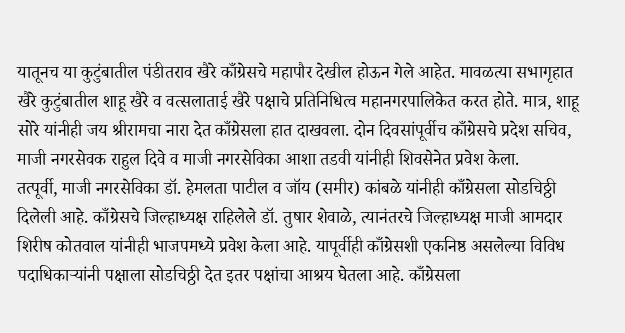यातूनच या कुटुंबातील पंडीतराव खैरे काँग्रेसचे महापौर देखील होऊन गेले आहेत. मावळत्या सभागृहात खैरे कुटुंबातील शाहू खैरे व वत्सलाताई खैरे पक्षाचे प्रतिनिधित्व महानगरपालिकेत करत होते. मात्र, शाहू सोरे यांनीही जय श्रीरामचा नारा देत काँग्रेसला हात दाखवला. दोन दिवसांपूर्वीच काँग्रेसचे प्रदेश सचिव, माजी नगरसेवक राहुल दिवे व माजी नगरसेविका आशा तडवी यांनीही शिवसेनेत प्रवेश केला.
तत्पूर्वी, माजी नगरसेविका डॉ. हेमलता पाटील व जॉय (समीर) कांबळे यांनीही काँग्रेसला सोडचिठ्ठी दिलेली आहे. काँग्रेसचे जिल्हाध्यक्ष राहिलेले डॉ. तुषार शेवाळे, त्यानंतरचे जिल्हाध्यक्ष माजी आमदार शिरीष कोतवाल यांनीही भाजपमध्ये प्रवेश केला आहे. यापूर्वीही काँग्रेसशी एकनिष्ठ असलेल्या विविध पदाधिकाऱ्यांनी पक्षाला सोडचिठ्ठी देत इतर पक्षांचा आश्रय घेतला आहे. काँग्रेसला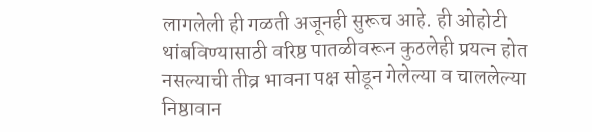लागलेली ही गळती अजूनही सुरूच आहे. ही ओहोटी थांबविण्यासाठी वरिष्ठ पातळीवरून कुठलेही प्रयत्न होत नसल्याची तीव्र भावना पक्ष सोडून गेलेल्या व चाललेल्या निष्ठावान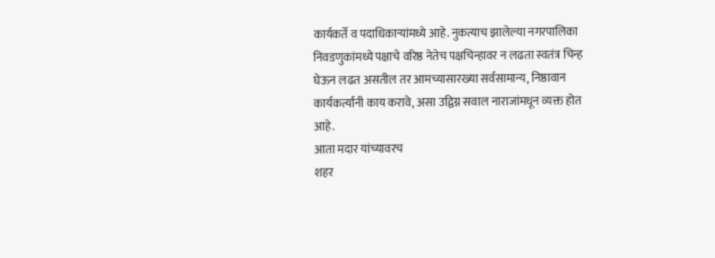कार्यकर्ते व पदाधिकाऱ्यांमध्ये आहे. नुकत्याच झालेल्या नगरपालिका निवडणुकांमध्ये पक्षाचे वरिष्ठ नेतेच पक्षचिन्हावर न लढता स्वतंत्र चिन्ह घेऊन लढत असतील तर आमच्यासारख्या सर्वसामान्य, निष्ठावान कार्यकर्त्यांनी काय करावे, असा उद्विग्न सवाल नाराजांमधून व्यक्त होत आहे.
आता मदार यांच्यावरच
शहर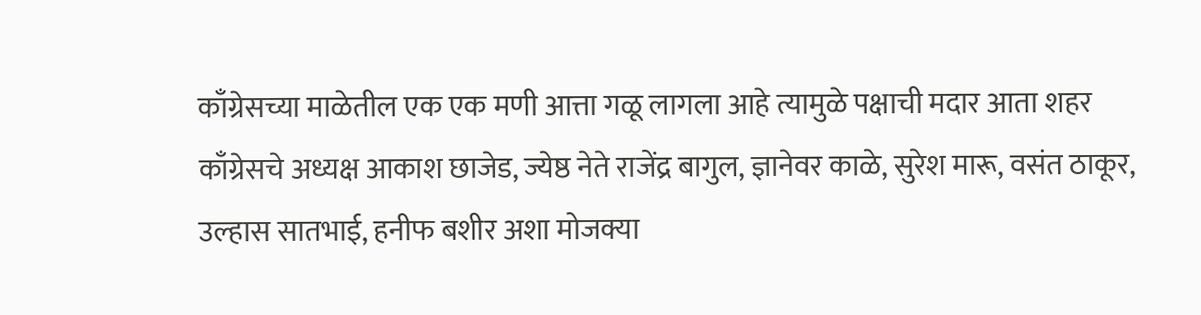काँग्रेसच्या माळेतील एक एक मणी आत्ता गळू लागला आहे त्यामुळे पक्षाची मदार आता शहर काँग्रेसचे अध्यक्ष आकाश छाजेड, ज्येष्ठ नेते राजेंद्र बागुल, ज्ञानेवर काळे, सुरेश मारू, वसंत ठाकूर, उल्हास सातभाई, हनीफ बशीर अशा मोजक्या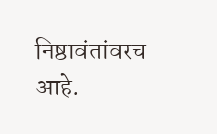निष्ठावंतांवरच आहे.